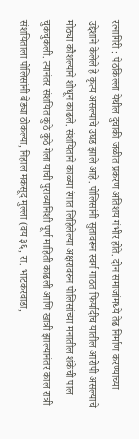रत्नागिरी : पेठकिल्ला येथील दुचाकी जळीत प्रकरण अतिशय गंभीर होते. दोन समाजांमध्ये तेढ निर्माण करण्याच्या उद्देशाने केलेले हे कृत्य असल्याचे उघड झाले आहे. पोलिसांनी सुतावरून स्वर्ग गाठत फिर्यादीच यातील आरोपी असल्याचे मोठ्या कौशल्याने शोधून काढले. संशयिताने काळ्या रंगात लिहिलेल्या अक्षरावरुन पोलिसांच्या मनातील शंकेची पाल चुकचुकली. त्यानंतर संशयित कुठे कुठे गेला याची पुराव्यानिशी पूर्ण माहिती काढली आणि खात्री झाल्यानंतर काल रात्री संशयिताला पोलिसांनी बेड्या ठोकल्या, निहाल मकसूद मुल्ला (वय ३६, रा. भाटकरवाडा,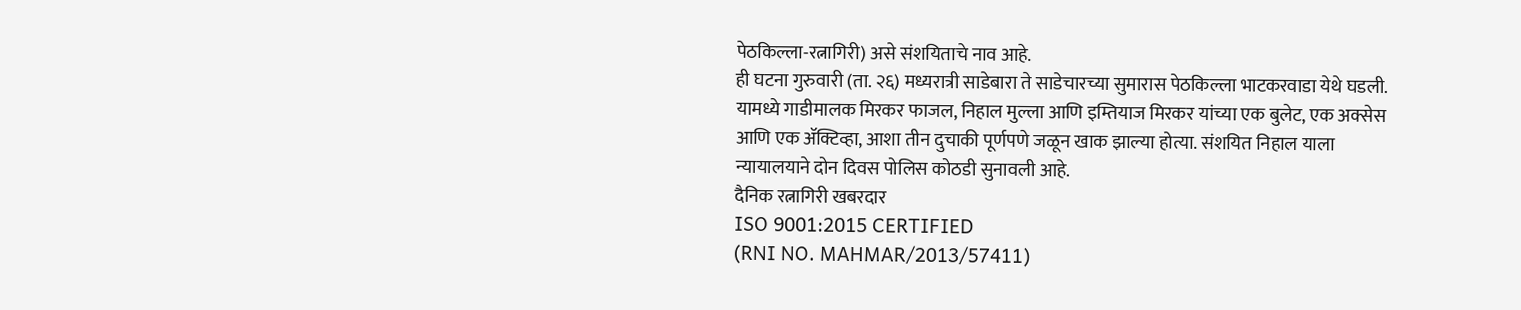पेठकिल्ला-रत्नागिरी) असे संशयिताचे नाव आहे.
ही घटना गुरुवारी (ता. २६) मध्यरात्री साडेबारा ते साडेचारच्या सुमारास पेठकिल्ला भाटकरवाडा येथे घडली. यामध्ये गाडीमालक मिरकर फाजल, निहाल मुल्ला आणि इम्तियाज मिरकर यांच्या एक बुलेट, एक अक्सेस आणि एक ॲक्टिव्हा, आशा तीन दुचाकी पूर्णपणे जळून खाक झाल्या होत्या. संशयित निहाल याला न्यायालयाने दोन दिवस पोलिस कोठडी सुनावली आहे.
दैनिक रत्नागिरी खबरदार
ISO 9001:2015 CERTIFIED
(RNI NO. MAHMAR/2013/57411)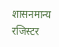शासनमान्य रजिस्टर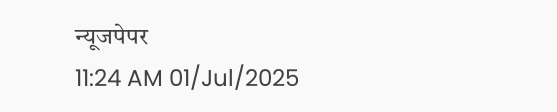न्यूजपेपर
11:24 AM 01/Jul/2025